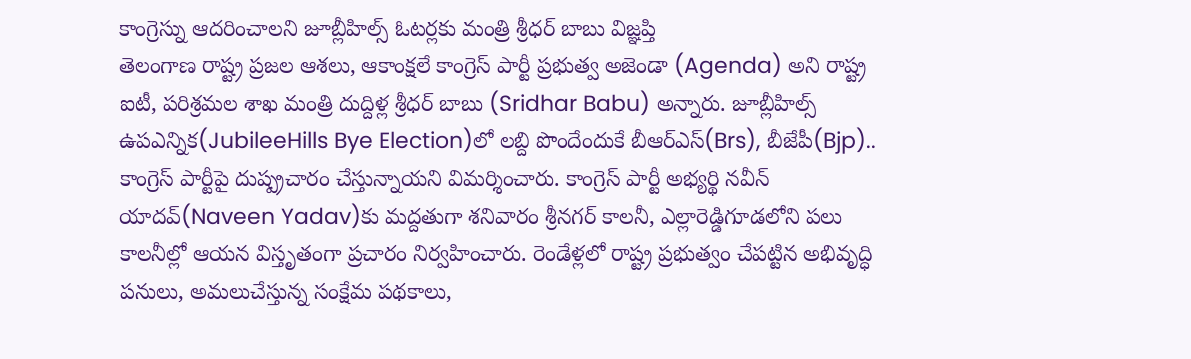కాంగ్రెస్ను ఆదరించాలని జూబ్లీహిల్స్ ఓటర్లకు మంత్రి శ్రీధర్ బాబు విజ్ఞప్తి
తెలంగాణ రాష్ట్ర ప్రజల ఆశలు, ఆకాంక్షలే కాంగ్రెస్ పార్టీ ప్రభుత్వ అజెండా (Agenda) అని రాష్ట్ర ఐటీ, పరిశ్రమల శాఖ మంత్రి దుద్దిళ్ల శ్రీధర్ బాబు (Sridhar Babu) అన్నారు. జూబ్లీహిల్స్ ఉపఎన్నిక(JubileeHills Bye Election)లో లబ్ది పొందేందుకే బీఆర్ఎస్(Brs), బీజేపీ(Bjp).. కాంగ్రెస్ పార్టీపై దుష్ప్రచారం చేస్తున్నాయని విమర్శించారు. కాంగ్రెస్ పార్టీ అభ్యర్థి నవీన్ యాదవ్(Naveen Yadav)కు మద్దతుగా శనివారం శ్రీనగర్ కాలనీ, ఎల్లారెడ్డిగూడలోని పలు కాలనీల్లో ఆయన విస్తృతంగా ప్రచారం నిర్వహించారు. రెండేళ్లలో రాష్ట్ర ప్రభుత్వం చేపట్టిన అభివృద్ధి పనులు, అమలుచేస్తున్న సంక్షేమ పథకాలు,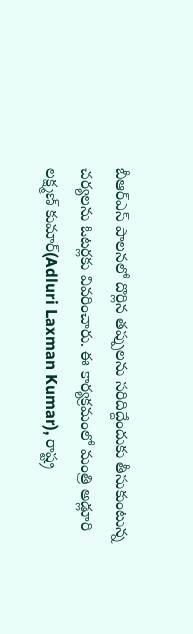బీఆర్ఎస్ పాలనలో దొర్లిన తప్పులను సరిదిద్దేందుకు తీసుకుంటున్న చర్యలను ఓటర్లకు వివరించారు. ఈ కార్యక్రమంలో మంత్రి అడ్లూరి లక్ష్మణ్ కుమార్(Adluri Laxman Kumar), రాష్ట్ర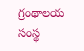గ్రంథాలయ సంస్థ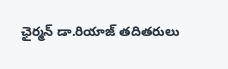ఛైర్మన్ డా.రియాజ్ తదితరులు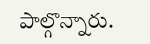పాల్గొన్నారు.